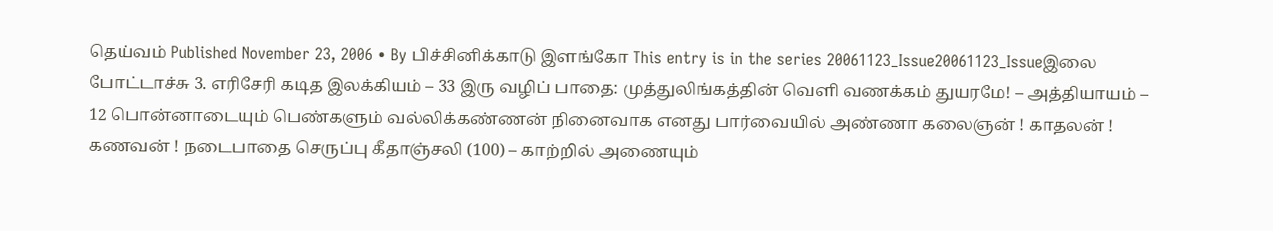தெய்வம் Published November 23, 2006 • By பிச்சினிக்காடு இளங்கோ This entry is in the series 20061123_Issue20061123_Issueஇலை போட்டாச்சு 3. எரிசேரி கடித இலக்கியம் – 33 இரு வழிப் பாதை: முத்துலிங்கத்தின் வெளி வணக்கம் துயரமே! – அத்தியாயம் – 12 பொன்னாடையும் பெண்களும் வல்லிக்கண்ணன் நினைவாக எனது பார்வையில் அண்ணா கலைஞன் ! காதலன் ! கணவன் ! நடைபாதை செருப்பு கீதாஞ்சலி (100) – காற்றில் அணையும்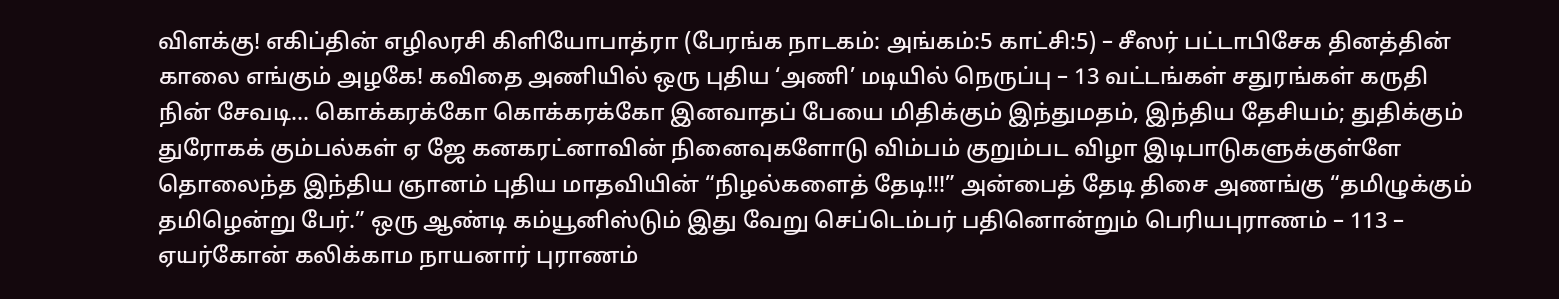விளக்கு! எகிப்தின் எழிலரசி கிளியோபாத்ரா (பேரங்க நாடகம்: அங்கம்:5 காட்சி:5) – சீஸர் பட்டாபிசேக தினத்தின் காலை எங்கும் அழகே! கவிதை அணியில் ஒரு புதிய ‘அணி’ மடியில் நெருப்பு – 13 வட்டங்கள் சதுரங்கள் கருதி நின் சேவடி… கொக்கரக்கோ கொக்கரக்கோ இனவாதப் பேயை மிதிக்கும் இந்துமதம், இந்திய தேசியம்; துதிக்கும் துரோகக் கும்பல்கள் ஏ ஜே கனகரட்னாவின் நினைவுகளோடு விம்பம் குறும்பட விழா இடிபாடுகளுக்குள்ளே தொலைந்த இந்திய ஞானம் புதிய மாதவியின் “நிழல்களைத் தேடி!!!” அன்பைத் தேடி திசை அணங்கு “தமிழுக்கும் தமிழென்று பேர்.” ஒரு ஆண்டி கம்யூனிஸ்டும் இது வேறு செப்டெம்பர் பதினொன்றும் பெரியபுராணம் – 113 – ஏயர்கோன் கலிக்காம நாயனார் புராணம்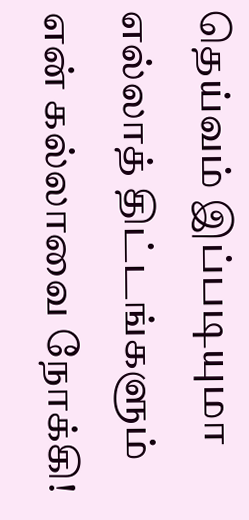தெய்வம் இப்படியுமா எல்லாத் திட்டங்களும் என் கல்லாவை நோக்கி!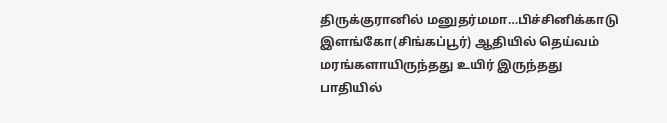திருக்குரானில் மனுதர்மமா…பிச்சினிக்காடு இளங்கோ(சிங்கப்பூர்) ஆதியில் தெய்வம் மரங்களாயிருந்தது உயிர் இருந்தது பாதியில்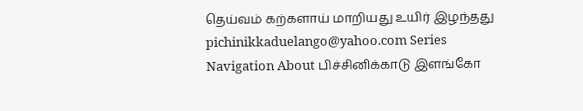தெய்வம் கற்களாய் மாறியது உயிர் இழந்தது pichinikkaduelango@yahoo.com Series Navigation About பிச்சினிக்காடு இளங்கோ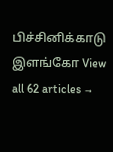பிச்சினிக்காடு இளங்கோ View all 62 articles →